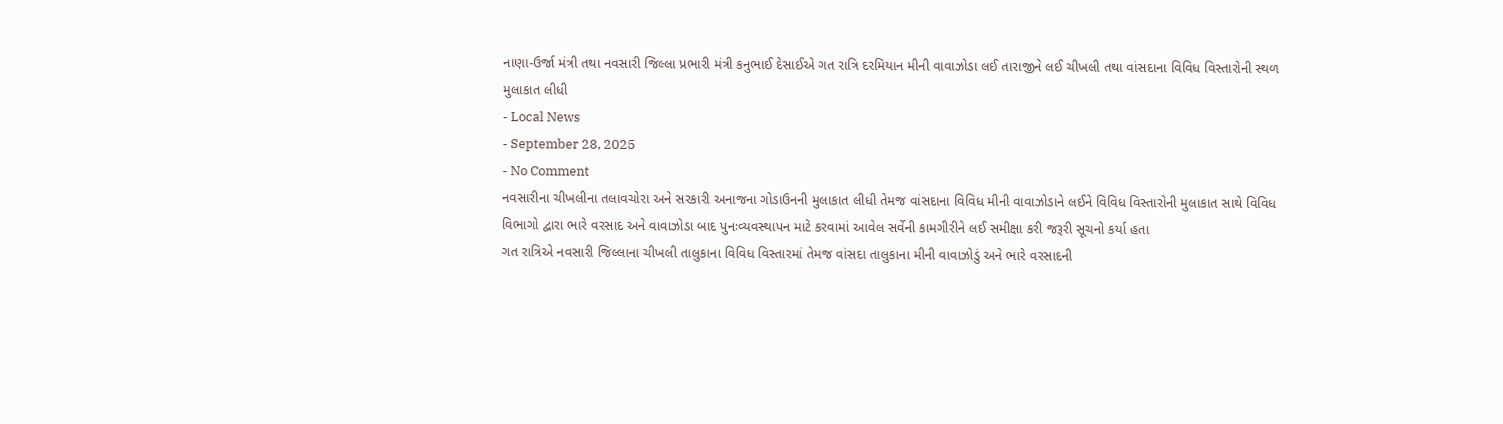નાણા-ઉર્જા મંત્રી તથા નવસારી જિલ્લા પ્રભારી મંત્રી કનુભાઈ દેસાઈએ ગત રાત્રિ દરમિયાન મીની વાવાઝોડા લઈ તારાજીને લઈ ચીખલી તથા વાંસદાના વિવિધ વિસ્તારોની સ્થળ મુલાકાત લીધી
- Local News
- September 28, 2025
- No Comment
નવસારીના ચીખલીના તલાવચોરા અને સરકારી અનાજના ગોડાઉનની મુલાકાત લીધી તેમજ વાંસદાના વિવિધ મીની વાવાઝોડાને લઈને વિવિધ વિસ્તારોની મુલાકાત સાથે વિવિધ વિભાગો દ્વારા ભારે વરસાદ અને વાવાઝોડા બાદ પુનઃવ્યવસ્થાપન માટે કરવામાં આવેલ સર્વેની કામગીરીને લઈ સમીક્ષા કરી જરૂરી સૂચનો કર્યા હતા
ગત રાત્રિએ નવસારી જિલ્લાના ચીખલી તાલુકાના વિવિધ વિસ્તારમાં તેમજ વાંસદા તાલુકાના મીની વાવાઝોડું અને ભારે વરસાદની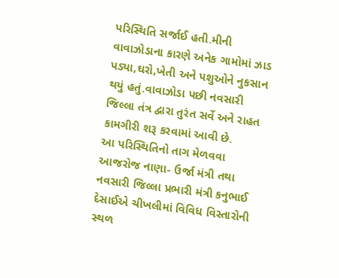પરિસ્થિતિ સર્જાઈ હતી.મીની વાવાઝોડાના કારણે અનેક ગામોમાં ઝાડ પડ્યા,ઘરો,ખેતી અને પશુઓને નુકસાન થયું હતું.વાવાઝોડા પછી નવસારી જિલ્લા તંત્ર દ્વારા તુરંત સર્વે અને રાહત કામગીરી શરૂ કરવામાં આવી છે.
આ પરિસ્થિતિનો તાગ મેળવવા આજરોજ નાણા- ઉર્જા મંત્રી તથા નવસારી જિલ્લા પ્રભારી મંત્રી કનુભાઈ દેસાઈએ ચીખલીમાં વિવિધ વિસ્તારોની સ્થળ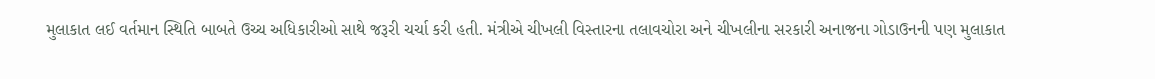મુલાકાત લઈ વર્તમાન સ્થિતિ બાબતે ઉચ્ચ અધિકારીઓ સાથે જરૂરી ચર્ચા કરી હતી. મંત્રીએ ચીખલી વિસ્તારના તલાવચોરા અને ચીખલીના સરકારી અનાજના ગોડાઉનની પણ મુલાકાત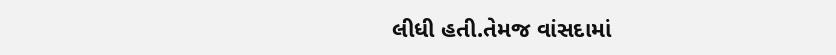લીધી હતી.તેમજ વાંસદામાં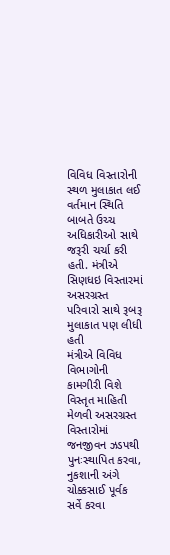વિવિધ વિસ્તારોની સ્થળ મુલાકાત લઈ વર્તમાન સ્થિતિ બાબતે ઉચ્ચ અધિકારીઓ સાથે જરૂરી ચર્ચા કરી હતી. મંત્રીએ સિણધઇ વિસ્તારમાં અસરગ્રસ્ત પરિવારો સાથે રૂબરૂ મુલાકાત પણ લીધી હતી
મંત્રીએ વિવિધ વિભાગોની કામગીરી વિશે વિસ્તૃત માહિતી મેળવી અસરગ્રસ્ત વિસ્તારોમાં જનજીવન ઝડપથી પુનઃસ્થાપિત કરવા, નુકશાની અંગે ચોક્કસાઈ પૂર્વક સર્વે કરવા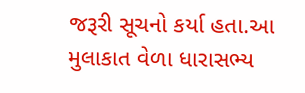જરૂરી સૂચનો કર્યા હતા.આ મુલાકાત વેળા ધારાસભ્ય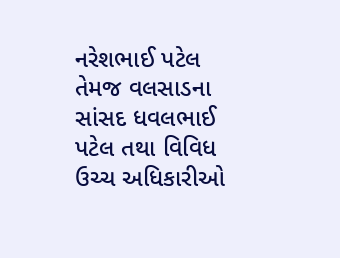નરેશભાઈ પટેલ તેમજ વલસાડના સાંસદ ધવલભાઈ પટેલ તથા વિવિધ ઉચ્ચ અધિકારીઓ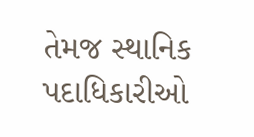તેમજ સ્થાનિક પદાધિકારીઓ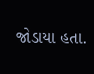જોડાયા હતા.